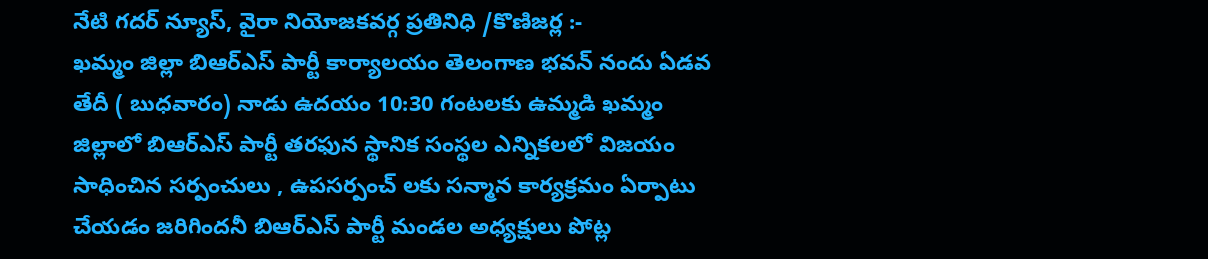నేటి గదర్ న్యూస్, వైరా నియోజకవర్గ ప్రతినిధి /కొణిజర్ల :-
ఖమ్మం జిల్లా బిఆర్ఎస్ పార్టీ కార్యాలయం తెలంగాణ భవన్ నందు ఏడవ తేదీ ( బుధవారం) నాడు ఉదయం 10:30 గంటలకు ఉమ్మడి ఖమ్మం జిల్లాలో బిఆర్ఎస్ పార్టీ తరఫున స్థానిక సంస్థల ఎన్నికలలో విజయం సాధించిన సర్పంచులు , ఉపసర్పంచ్ లకు సన్మాన కార్యక్రమం ఏర్పాటు చేయడం జరిగిందనీ బిఆర్ఎస్ పార్టీ మండల అధ్యక్షులు పోట్ల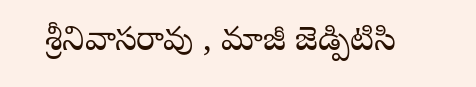శ్రీనివాసరావు , మాజీ జెడ్పిటిసి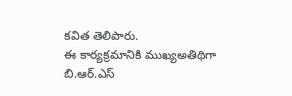కవిత తెలిపారు.
ఈ కార్యక్రమానికి ముఖ్యఅతిథిగా బి.ఆర్.ఎస్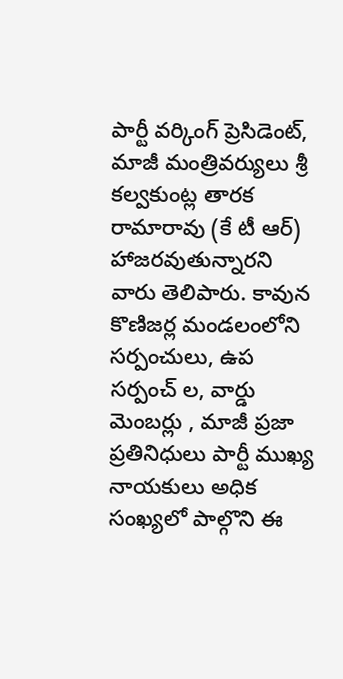పార్టీ వర్కింగ్ ప్రెసిడెంట్, మాజీ మంత్రివర్యులు శ్రీ కల్వకుంట్ల తారక రామారావు (కే టీ ఆర్) హాజరవుతున్నారని వారు తెలిపారు. కావున కొణిజర్ల మండలంలోని సర్పంచులు, ఉప సర్పంచ్ ల, వార్డు మెంబర్లు , మాజీ ప్రజా ప్రతినిధులు పార్టీ ముఖ్య నాయకులు అధిక సంఖ్యలో పాల్గొని ఈ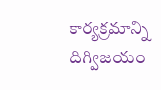కార్యక్రమాన్ని దిగ్విజయం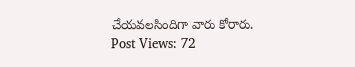చేయవలసిందిగా వారు కోరారు.
Post Views: 72